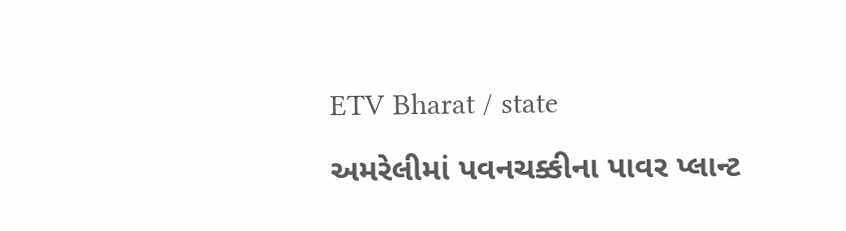ETV Bharat / state

અમરેલીમાં પવનચક્કીના પાવર પ્લાન્ટ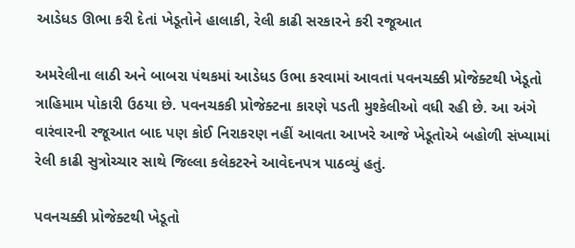આડેધડ ઊભા કરી દેતાં ખેડૂતોને હાલાકી, રેલી કાઢી સરકારને કરી રજૂઆત

અમરેલીના લાઠી અને બાબરા પંથકમાં આડેધડ ઉભા કરવામાં આવતાં પવનચક્કી પ્રોજેક્ટથી ખેડૂતો ત્રાહિમામ પોકારી ઉઠયા છે. પવનચકકી પ્રોજેક્ટના કારણે પડતી મુશ્કેલીઓ વધી રહી છે. આ અંગે વારંવારની રજૂઆત બાદ પણ કોઈ નિરાકરણ નહીં આવતા આખરે આજે ખેડૂતોએ બહોળી સંખ્યામાં રેલી કાઢી સુત્રોચ્ચાર સાથે જિલ્લા કલેકટરને આવેદનપત્ર પાઠવ્યું હતું.

પવનચક્કી પ્રોજેક્ટથી ખેડૂતો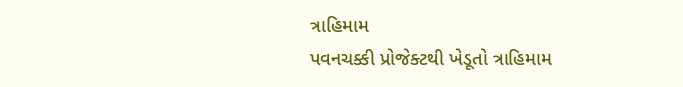ત્રાહિમામ
પવનચક્કી પ્રોજેક્ટથી ખેડૂતો ત્રાહિમામ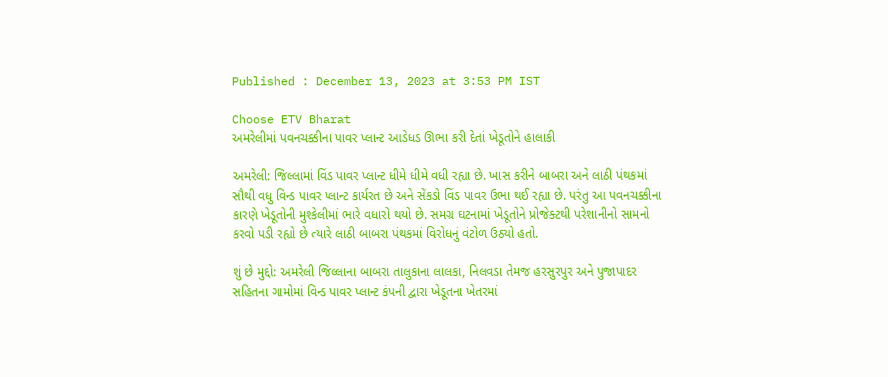Published : December 13, 2023 at 3:53 PM IST

Choose ETV Bharat
અમરેલીમાં પવનચક્કીના પાવર પ્લાન્ટ આડેધડ ઊભા કરી દેતાં ખેડૂતોને હાલાકી

અમરેલી: જિલ્લામાં વિંડ પાવર પ્લાન્ટ ધીમે ધીમે વધી રહ્યા છે. ખાસ કરીને બાબરા અને લાઠી પંથકમાં સૌથી વધુ વિન્ડ પાવર પ્લાન્ટ કાર્યરત છે અને સેંકડો વિંડ પાવર ઉભા થઈ રહ્યા છે. પરંતુ આ પવનચક્કીના કારણે ખેડૂતોની મુશ્કેલીમાં ભારે વધારો થયો છે. સમગ્ર ઘટનામાં ખેડૂતોને પ્રોજેક્ટથી પરેશાનીનો સામનો કરવો પડી રહ્યો છે ત્યારે લાઠી બાબરા પંથકમાં વિરોધનું વંટોળ ઉઠ્યો હતો.

શું છે મુદ્દો: અમરેલી જિલ્લાના બાબરા તાલુકાના લાલકા, નિલવડા તેમજ હરસુરપુર અને પુજાપાદર સહિતના ગામોમાં વિન્ડ પાવર પ્લાન્ટ કંપની દ્વારા ખેડૂતના ખેતરમાં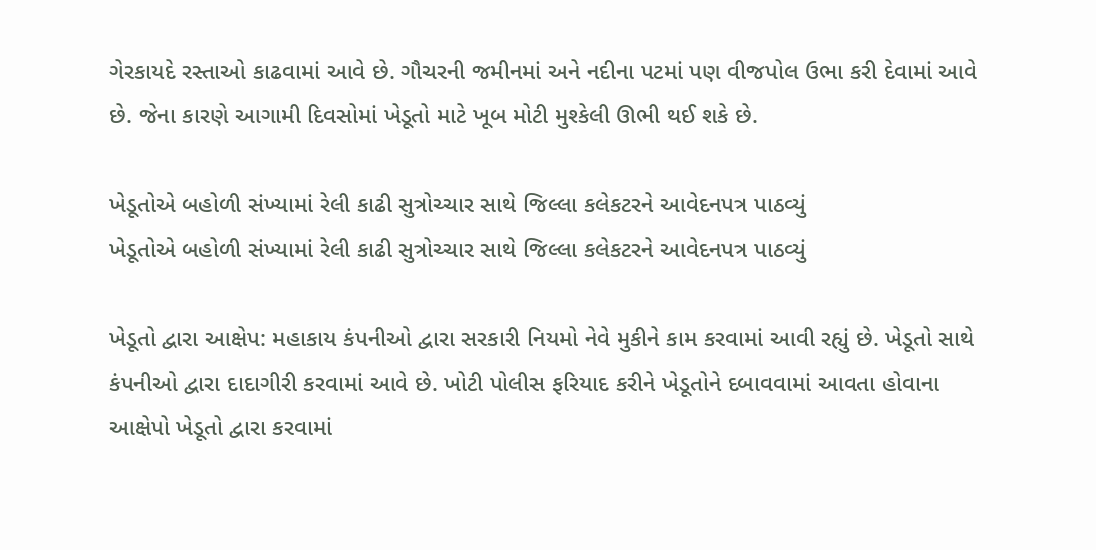ગેરકાયદે રસ્તાઓ કાઢવામાં આવે છે. ગૌચરની જમીનમાં અને નદીના પટમાં પણ વીજપોલ ઉભા કરી દેવામાં આવે છે. જેના કારણે આગામી દિવસોમાં ખેડૂતો માટે ખૂબ મોટી મુશ્કેલી ઊભી થઈ શકે છે.

ખેડૂતોએ બહોળી સંખ્યામાં રેલી કાઢી સુત્રોચ્ચાર સાથે જિલ્લા કલેકટરને આવેદનપત્ર પાઠવ્યું
ખેડૂતોએ બહોળી સંખ્યામાં રેલી કાઢી સુત્રોચ્ચાર સાથે જિલ્લા કલેકટરને આવેદનપત્ર પાઠવ્યું

ખેડૂતો દ્વારા આક્ષેપ: મહાકાય કંપનીઓ દ્વારા સરકારી નિયમો નેવે મુકીને કામ કરવામાં આવી રહ્યું છે. ખેડૂતો સાથે કંપનીઓ દ્વારા દાદાગીરી કરવામાં આવે છે. ખોટી પોલીસ ફરિયાદ કરીને ખેડૂતોને દબાવવામાં આવતા હોવાના આક્ષેપો ખેડૂતો દ્વારા કરવામાં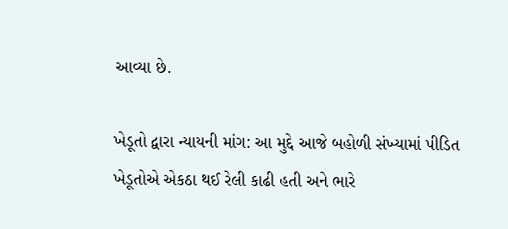આવ્યા છે.

ખેડૂતો દ્વારા ન્યાયની માંગ: આ મુદ્દે આજે બહોળી સંખ્યામાં પીડિત ખેડૂતોએ એકઠા થઈ રેલી કાઢી હતી અને ભારે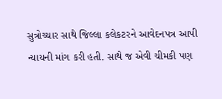સુત્રોચ્ચાર સાથે જિલ્લા કલેકટરને આવેદનપત્ર આપી ન્યાયની માંગ કરી હતી. સાથે જ એવી ચીમકી પણ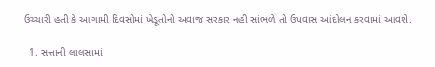ઉચ્ચારી હતી કે આગામી દિવસોમાં ખેડૂતોનો અવાજ સરકાર નહી સાંભળે તો ઉપવાસ આંદોલન કરવામાં આવશે.

  1. સત્તાની લાલસામાં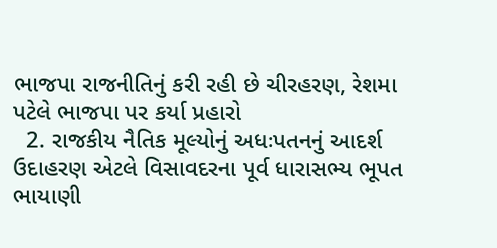ભાજપા રાજનીતિનું કરી રહી છે ચીરહરણ, રેશમા પટેલે ભાજપા પર કર્યા પ્રહારો
  2. રાજકીય નૈતિક મૂલ્યોનું અધઃપતનનું આદર્શ ઉદાહરણ એટલે વિસાવદરના પૂર્વ ધારાસભ્ય ભૂપત ભાયાણી